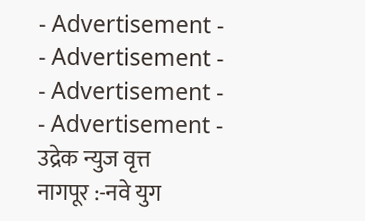- Advertisement -
- Advertisement -
- Advertisement -
- Advertisement -
उद्रेक न्युज वृत्त
नागपूर :-नवे युग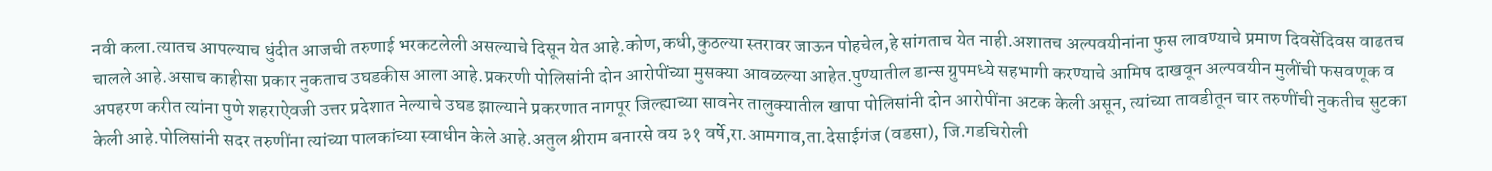नवी कला.त्यातच आपल्याच धुंदीत आजची तरुणाई भरकटलेली असल्याचे दिसून येत आहे.कोण,कधी,कुठल्या स्तरावर जाऊन पोहचेल,हे सांगताच येत नाही.अशातच अल्पवयीनांना फुस लावण्याचे प्रमाण दिवसेंदिवस वाढतच चालले आहे.असाच काहीसा प्रकार नुकताच उघडकीस आला आहे.प्रकरणी पोलिसांनी दोन आरोपींच्या मुसक्या आवळल्या आहेत.पुण्यातील डान्स ग्रुपमध्ये सहभागी करण्याचे आमिष दाखवून अल्पवयीन मुलींची फसवणूक व अपहरण करीत त्यांना पुणे शहराऐवजी उत्तर प्रदेशात नेल्याचे उघड झाल्याने प्रकरणात नागपूर जिल्ह्याच्या सावनेर तालुक्यातील खापा पोलिसांनी दोन आरोपींना अटक केली असून, त्यांच्या तावडीतून चार तरुणींची नुकतीच सुटका केली आहे.पोलिसांनी सदर तरुणींना त्यांच्या पालकांच्या स्वाधीन केले आहे.अतुल श्रीराम बनारसे वय ३१ वर्षे,रा.आमगाव,ता.देसाईगंज (वडसा), जि.गडचिरोली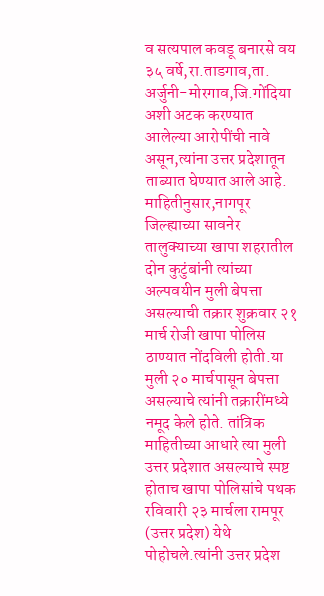व सत्यपाल कवडू बनारसे वय ३५ वर्षे,रा.ताडगाव,ता. अर्जुनी-मोरगाव,जि.गोंदिया अशी अटक करण्यात आलेल्या आरोपींची नावे असून,त्यांना उत्तर प्रदेशातून ताब्यात घेण्यात आले आहे.
माहितीनुसार,नागपूर जिल्ह्याच्या सावनेर तालुक्याच्या खापा शहरातील दोन कुटुंबांनी त्यांच्या अल्पवयीन मुली बेपत्ता असल्याची तक्रार शुक्रवार २१ मार्च रोजी खापा पोलिस ठाण्यात नोंदविली होती.या मुली २० मार्चपासून बेपत्ता असल्याचे त्यांनी तक्रारींमध्ये नमूद केले होते. तांत्रिक माहितीच्या आधारे त्या मुली उत्तर प्रदेशात असल्याचे स्पष्ट होताच खापा पोलिसांचे पथक रविवारी २३ मार्चला रामपूर (उत्तर प्रदेश) येथे पोहोचले.त्यांनी उत्तर प्रदेश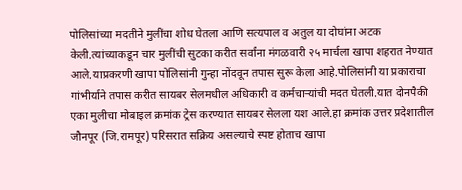पोलिसांच्या मदतीने मुलींचा शोध घेतला आणि सत्यपाल व अतुल या दोघांना अटक केली.त्यांच्याकडून चार मुलींची सुटका करीत सर्वांना मंगळवारी २५ मार्चला खापा शहरात नेण्यात आले.याप्रकरणी खापा पोलिसांनी गुन्हा नोंदवून तपास सुरू केला आहे.पोलिसांनी या प्रकाराचा गांभीर्याने तपास करीत सायबर सेलमधील अधिकारी व कर्मचाऱ्यांची मदत घेतली.यात दोनपैकी एका मुलीचा मोबाइल क्रमांक ट्रेस करण्यात सायबर सेलला यश आले.हा क्रमांक उत्तर प्रदेशातील जौनपूर (जि.रामपूर) परिसरात सक्रिय असल्याचे स्पष्ट होताच खापा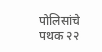पोलिसांचे पथक २२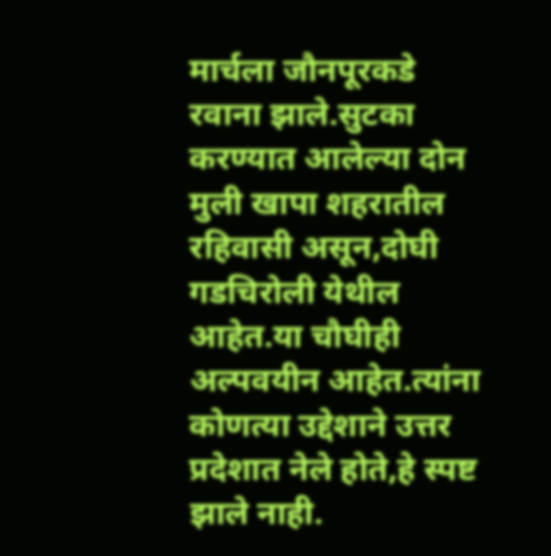मार्चला जौनपूरकडे रवाना झाले.सुटका करण्यात आलेल्या दोन मुली खापा शहरातील रहिवासी असून,दोघी गडचिरोली येथील आहेत.या चौघीही अल्पवयीन आहेत.त्यांना कोणत्या उद्देशाने उत्तर प्रदेशात नेले होते,हे स्पष्ट झाले नाही.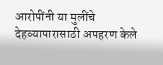आरोपींनी या मुलींचे देहव्यापारासाठी अपहरण केले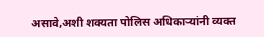असावे,अशी शक्यता पोलिस अधिकाऱ्यांनी व्यक्त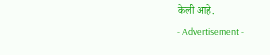केली आहे.
- Advertisement -